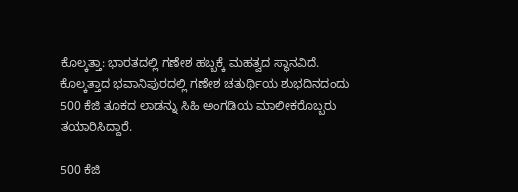ಕೊಲ್ಕತ್ತಾ: ಭಾರತದಲ್ಲಿ ಗಣೇಶ ಹಬ್ಬಕ್ಕೆ ಮಹತ್ವದ ಸ್ಥಾನವಿದೆ. ಕೊಲ್ಕತ್ತಾದ ಭವಾನಿಪುರದಲ್ಲಿ ಗಣೇಶ ಚತುರ್ಥಿಯ ಶುಭದಿನದಂದು 500 ಕೆಜಿ ತೂಕದ ಲಾಡನ್ನು ಸಿಹಿ ಅಂಗಡಿಯ ಮಾಲೀಕರೊಬ್ಬರು ತಯಾರಿಸಿದ್ದಾರೆ.

500 ಕೆಜಿ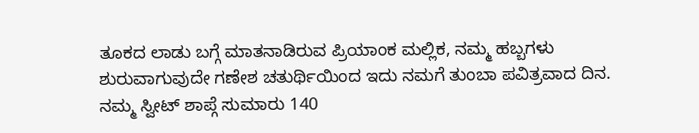ತೂಕದ ಲಾಡು ಬಗ್ಗೆ ಮಾತನಾಡಿರುವ ಪ್ರಿಯಾಂಕ ಮಲ್ಲಿಕ, ನಮ್ಮ ಹಬ್ಬಗಳು ಶುರುವಾಗುವುದೇ ಗಣೇಶ ಚತುರ್ಥಿಯಿಂದ ಇದು ನಮಗೆ ತುಂಬಾ ಪವಿತ್ರವಾದ ದಿನ. ನಮ್ಮ ಸ್ವೀಟ್ ಶಾಪ್ಗೆ ಸುಮಾರು 140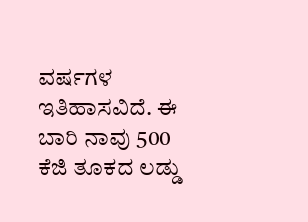ವರ್ಷಗಳ ಇತಿಹಾಸವಿದೆ. ಈ ಬಾರಿ ನಾವು 500 ಕೆಜಿ ತೂಕದ ಲಡ್ಡು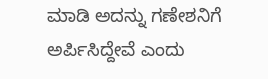ಮಾಡಿ ಅದನ್ನು ಗಣೇಶನಿಗೆ ಅರ್ಪಿಸಿದ್ದೇವೆ ಎಂದು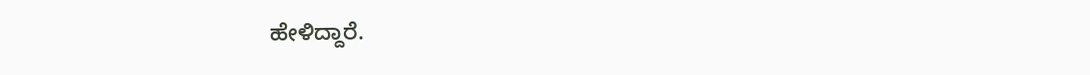ಹೇಳಿದ್ದಾರೆ.